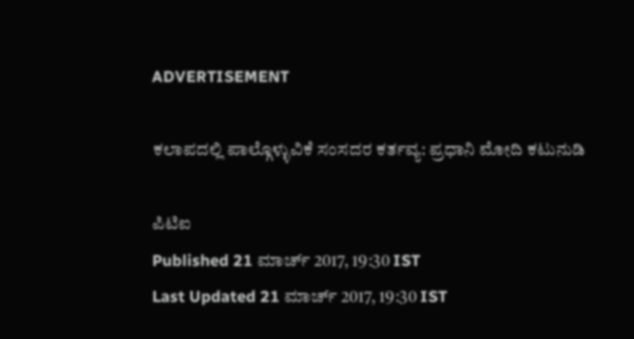ADVERTISEMENT

ಕಲಾಪದಲ್ಲಿ ಪಾಲ್ಗೊಳ್ಳುವಿಕೆ ಸಂಸದರ ಕರ್ತವ್ಯ: ಪ್ರಧಾನಿ ಮೋದಿ ಕಟುನುಡಿ

ಪಿಟಿಐ
Published 21 ಮಾರ್ಚ್ 2017, 19:30 IST
Last Updated 21 ಮಾರ್ಚ್ 2017, 19:30 IST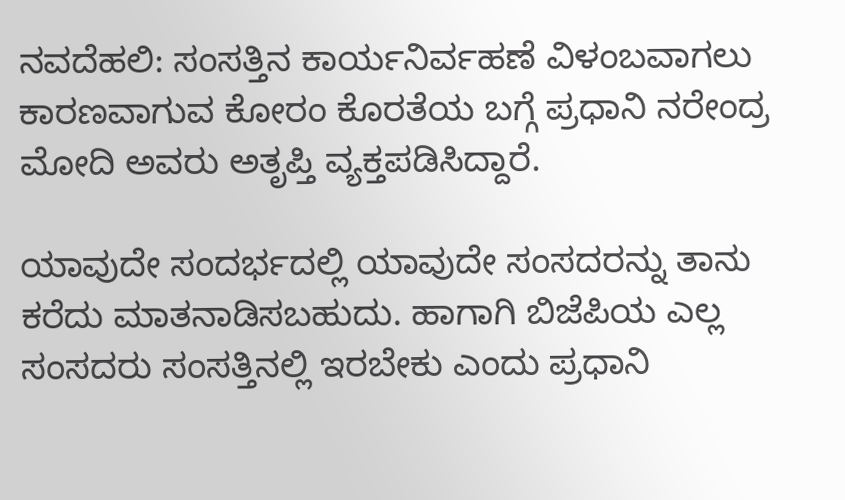ನವದೆಹಲಿ: ಸಂಸತ್ತಿನ ಕಾರ್ಯನಿರ್ವಹಣೆ ವಿಳಂಬವಾಗಲು ಕಾರಣವಾಗುವ ಕೋರಂ ಕೊರತೆಯ ಬಗ್ಗೆ ಪ್ರಧಾನಿ ನರೇಂದ್ರ ಮೋದಿ ಅವರು ಅತೃಪ್ತಿ ವ್ಯಕ್ತಪಡಿಸಿದ್ದಾರೆ.

ಯಾವುದೇ ಸಂದರ್ಭದಲ್ಲಿ ಯಾವುದೇ ಸಂಸದರನ್ನು ತಾನು ಕರೆದು ಮಾತನಾಡಿಸಬಹುದು. ಹಾಗಾಗಿ ಬಿಜೆಪಿಯ ಎಲ್ಲ ಸಂಸದರು ಸಂಸತ್ತಿನಲ್ಲಿ ಇರಬೇಕು ಎಂದು ಪ್ರಧಾನಿ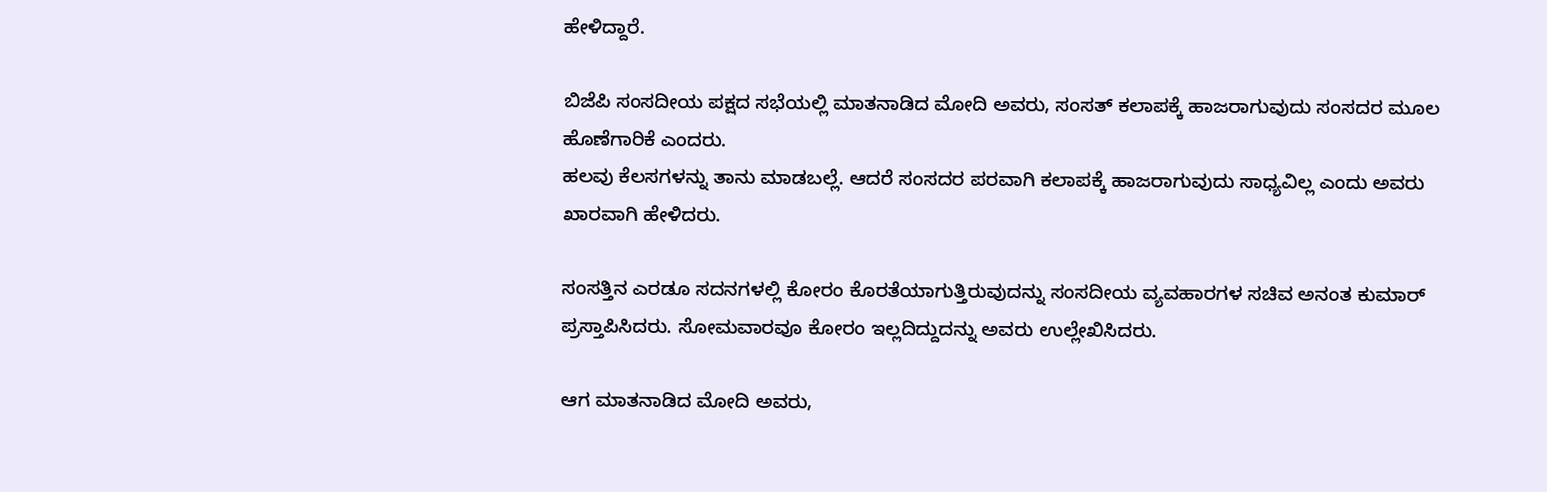ಹೇಳಿದ್ದಾರೆ.

ಬಿಜೆಪಿ ಸಂಸದೀಯ ಪಕ್ಷದ ಸಭೆಯಲ್ಲಿ ಮಾತನಾಡಿದ ಮೋದಿ ಅವರು, ಸಂಸತ್‌ ಕಲಾಪಕ್ಕೆ ಹಾಜರಾಗುವುದು ಸಂಸದರ ಮೂಲ ಹೊಣೆಗಾರಿಕೆ ಎಂದರು.
ಹಲವು ಕೆಲಸಗಳನ್ನು ತಾನು ಮಾಡಬಲ್ಲೆ. ಆದರೆ ಸಂಸದರ ಪರವಾಗಿ ಕಲಾಪಕ್ಕೆ ಹಾಜರಾಗುವುದು ಸಾಧ್ಯವಿಲ್ಲ ಎಂದು ಅವರು ಖಾರವಾಗಿ ಹೇಳಿದರು.

ಸಂಸತ್ತಿನ ಎರಡೂ ಸದನಗಳಲ್ಲಿ ಕೋರಂ ಕೊರತೆಯಾಗುತ್ತಿರುವುದನ್ನು ಸಂಸದೀಯ ವ್ಯವಹಾರಗಳ ಸಚಿವ ಅನಂತ ಕುಮಾರ್‌ ಪ್ರಸ್ತಾಪಿಸಿದರು. ಸೋಮವಾರವೂ ಕೋರಂ ಇಲ್ಲದಿದ್ದುದನ್ನು ಅವರು ಉಲ್ಲೇಖಿಸಿದರು.

ಆಗ ಮಾತನಾಡಿದ ಮೋದಿ ಅವರು,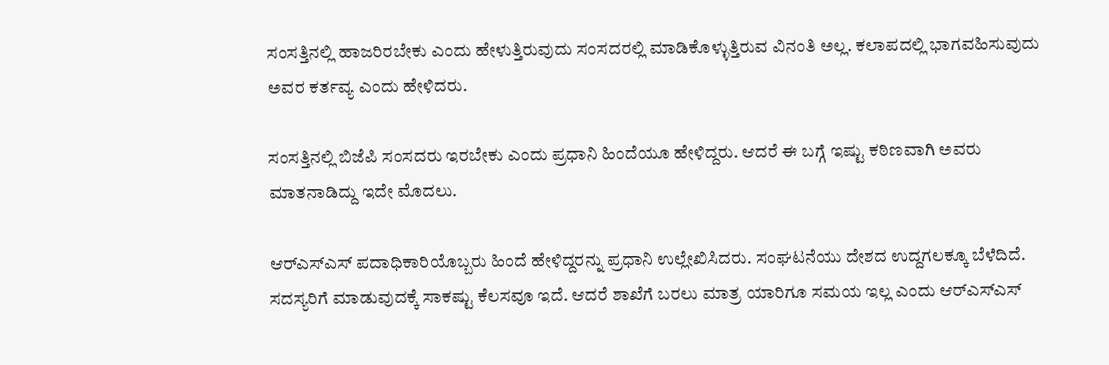ಸಂಸತ್ತಿನಲ್ಲಿ ಹಾಜರಿರಬೇಕು ಎಂದು ಹೇಳುತ್ತಿರುವುದು ಸಂಸದರಲ್ಲಿ ಮಾಡಿಕೊಳ್ಳುತ್ತಿರುವ ವಿನಂತಿ ಅಲ್ಲ. ಕಲಾಪದಲ್ಲಿ ಭಾಗವಹಿಸುವುದು ಅವರ ಕರ್ತವ್ಯ ಎಂದು ಹೇಳಿದರು.

ಸಂಸತ್ತಿನಲ್ಲಿ ಬಿಜೆಪಿ ಸಂಸದರು ಇರಬೇಕು ಎಂದು ಪ್ರಧಾನಿ ಹಿಂದೆಯೂ ಹೇಳಿದ್ದರು. ಆದರೆ ಈ ಬಗ್ಗೆ ಇಷ್ಟು ಕಠಿಣವಾಗಿ ಅವರು ಮಾತನಾಡಿದ್ದು ಇದೇ ಮೊದಲು.

ಆರ್‌ಎಸ್‌ಎಸ್‌ ಪದಾಧಿಕಾರಿಯೊಬ್ಬರು ಹಿಂದೆ ಹೇಳಿದ್ದರನ್ನು ಪ್ರಧಾನಿ ಉಲ್ಲೇಖಿಸಿದರು. ಸಂಘಟನೆಯು ದೇಶದ ಉದ್ದಗಲಕ್ಕೂ ಬೆಳೆದಿದೆ. ಸದಸ್ಯರಿಗೆ ಮಾಡುವುದಕ್ಕೆ ಸಾಕಷ್ಟು ಕೆಲಸವೂ ಇದೆ. ಆದರೆ ಶಾಖೆಗೆ ಬರಲು ಮಾತ್ರ ಯಾರಿಗೂ ಸಮಯ ಇಲ್ಲ ಎಂದು ಆರ್‌ಎಸ್‌ಎಸ್‌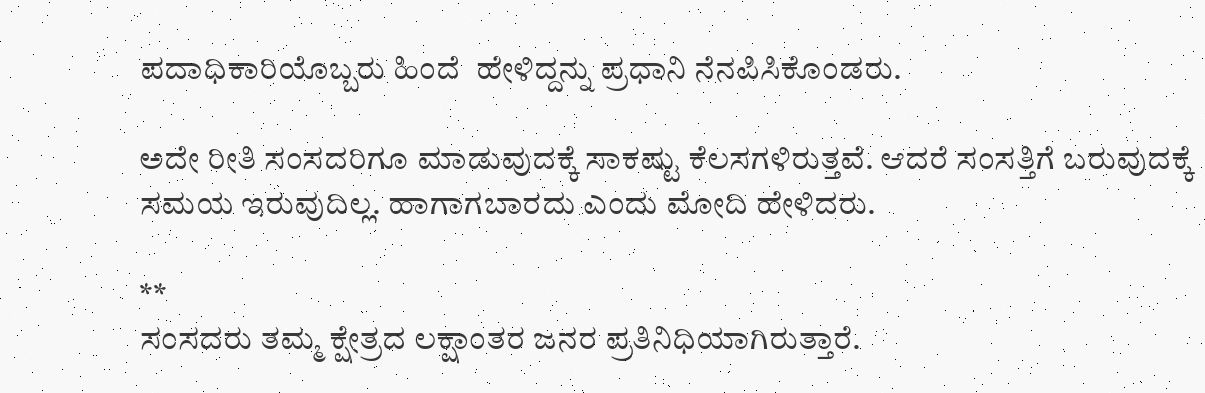ಪದಾಧಿಕಾರಿಯೊಬ್ಬರು ಹಿಂದೆ  ಹೇಳಿದ್ದನ್ನು ಪ್ರಧಾನಿ ನೆನಪಿಸಿಕೊಂಡರು.

ಅದೇ ರೀತಿ ಸಂಸದರಿಗೂ ಮಾಡುವುದಕ್ಕೆ ಸಾಕಷ್ಟು ಕೆಲಸಗಳಿರುತ್ತವೆ. ಆದರೆ ಸಂಸತ್ತಿಗೆ ಬರುವುದಕ್ಕೆ ಸಮಯ ಇರುವುದಿಲ್ಲ. ಹಾಗಾಗಬಾರದು ಎಂದು ಮೋದಿ ಹೇಳಿದರು.

**
ಸಂಸದರು ತಮ್ಮ ಕ್ಷೇತ್ರದ ಲಕ್ಷಾಂತರ ಜನರ ಪ್ರತಿನಿಧಿಯಾಗಿರುತ್ತಾರೆ.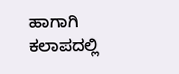ಹಾಗಾಗಿ ಕಲಾಪದಲ್ಲಿ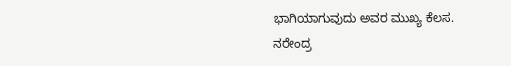ಭಾಗಿಯಾಗುವುದು ಅವರ ಮುಖ್ಯ ಕೆಲಸ.
ನರೇಂದ್ರ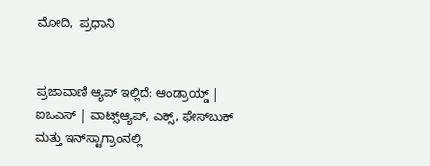ಮೋದಿ,  ಪ್ರಧಾನಿ


ಪ್ರಜಾವಾಣಿ ಆ್ಯಪ್ ಇಲ್ಲಿದೆ: ಆಂಡ್ರಾಯ್ಡ್ | ಐಒಎಸ್ | ವಾಟ್ಸ್ಆ್ಯಪ್, ಎಕ್ಸ್, ಫೇಸ್‌ಬುಕ್ ಮತ್ತು ಇನ್‌ಸ್ಟಾಗ್ರಾಂನಲ್ಲಿ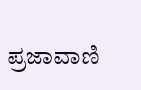ಪ್ರಜಾವಾಣಿ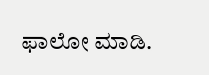ಫಾಲೋ ಮಾಡಿ.